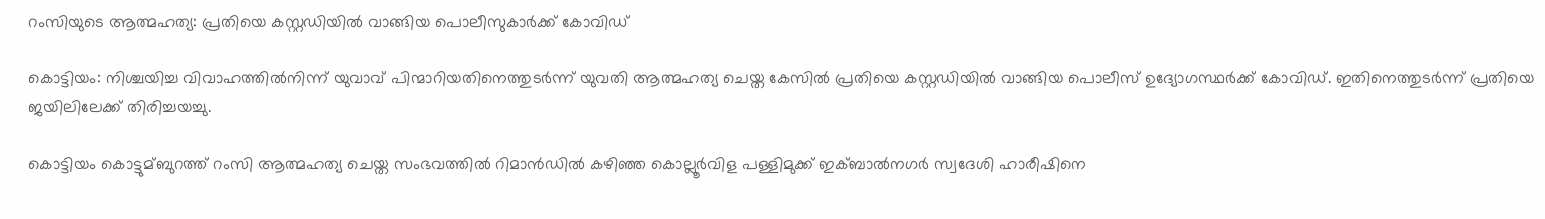റംസിയുടെ ആത്മഹത്യ: പ്രതിയെ കസ്റ്റഡിയില്‍ വാങ്ങിയ പൊലീസുകാര്‍ക്ക് കോവിഡ്

കൊട്ടിയം: നിശ്ചയിച്ച വിവാഹത്തില്‍നിന്ന് യുവാവ് പിന്മാറിയതിനെത്തുടര്‍ന്ന് യുവതി ആത്മഹത്യ ചെയ്ത കേസില്‍ പ്രതിയെ കസ്റ്റഡിയില്‍ വാങ്ങിയ പൊലീസ് ഉദ്യോഗസ്ഥര്‍ക്ക് കോവിഡ്. ഇതിനെത്തുടര്‍ന്ന് പ്രതിയെ ജയിലിലേക്ക് തിരിച്ചയച്ചു.

കൊട്ടിയം കൊട്ടുമ്ബുറത്ത് റംസി ആത്മഹത്യ ചെയ്ത സംഭവത്തില്‍ റിമാന്‍ഡില്‍ കഴിഞ്ഞ കൊല്ലൂര്‍വിള പള്ളിമുക്ക് ഇക്ബാല്‍നഗര്‍ സ്വദേശി ഹാരീഷിനെ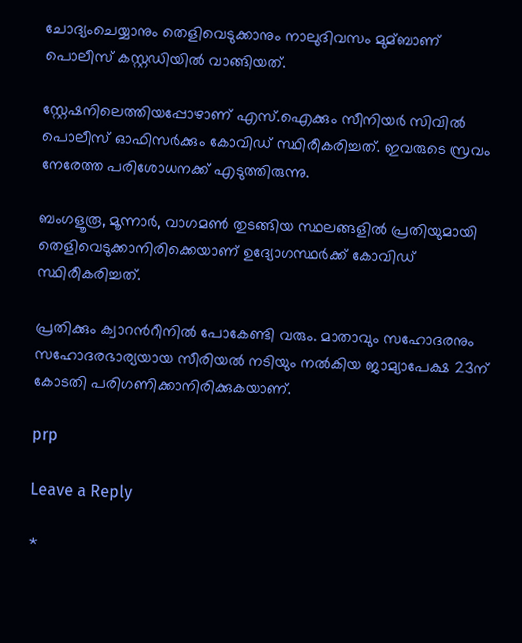ചോദ്യംചെയ്യാനും തെളിവെടുക്കാനും നാലുദിവസം മുമ്ബാണ് പൊലീസ് കസ്റ്റഡിയില്‍ വാങ്ങിയത്.

സ്റ്റേഷനിലെത്തിയപ്പോഴാണ് എസ്.ഐക്കും സീനിയര്‍ സിവില്‍ പൊലീസ് ഓഫിസര്‍ക്കും കോവിഡ് സ്ഥിരീകരിച്ചത്. ഇവരുടെ സ്രവം നേരേത്ത പരിശോധനക്ക് എടുത്തിരുന്നു.

ബംഗളൂരൂ, മൂന്നാര്‍, വാഗമണ്‍ തുടങ്ങിയ സ്ഥലങ്ങളില്‍ പ്രതിയുമായി തെളിവെടുക്കാനിരിക്കെയാണ് ഉദ്യോഗസ്ഥര്‍ക്ക് കോവിഡ് സ്ഥിരീകരിച്ചത്.

പ്രതിക്കും ക്വാറന്‍റീനില്‍ പോകേണ്ടി വരും. മാതാവും സഹോദരനും സഹോദരഭാര്യയായ സീരിയല്‍ നടിയും നല്‍കിയ ജാമ്യാപേക്ഷ 23ന് കോടതി പരിഗണിക്കാനിരിക്കുകയാണ്.

prp

Leave a Reply

*